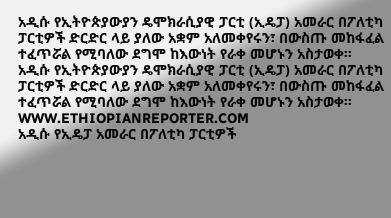አዲሱ የኢትዮጵያውያን ዴሞክራሲያዊ ፓርቲ (ኢዴፓ) አመራር በፖለቲካ ፓርቲዎች ድርድር ላይ ያለው አቋም አለመቀየሩን፣ በውስጡ መከፋፈል ተፈጥሯል የሚባለው ደግሞ ከእውነት የራቀ መሆኑን አስታወቀ፡፡
አዲሱ የኢትዮጵያውያን ዴሞክራሲያዊ ፓርቲ (ኢዴፓ) አመራር በፖለቲካ ፓርቲዎች ድርድር ላይ ያለው አቋም አለመቀየሩን፣ በውስጡ መከፋፈል ተፈጥሯል የሚባለው ደግሞ ከእውነት የራቀ መሆኑን አስታወቀ፡፡
WWW.ETHIOPIANREPORTER.COM
አዲሱ የኢዴፓ አመራር በፖለቲካ ፓርቲዎች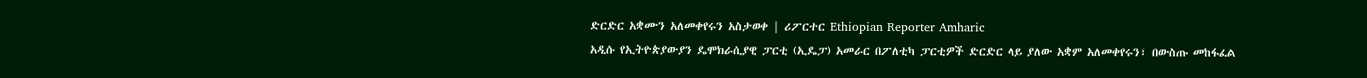ድርድር አቋሙን አለመቀየሩን አስታወቀ | ሪፖርተር Ethiopian Reporter Amharic
አዲሱ የኢትዮጵያውያን ዴሞክራሲያዊ ፓርቲ (ኢዴፓ) አመራር በፖለቲካ ፓርቲዎች ድርድር ላይ ያለው አቋም አለመቀየሩን፣ በውስጡ መከፋፈል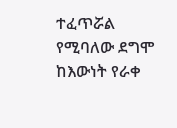ተፈጥሯል የሚባለው ደግሞ ከእውነት የራቀ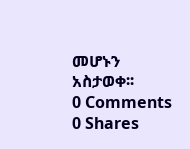መሆኑን አስታወቀ፡፡
0 Comments 0 Shares